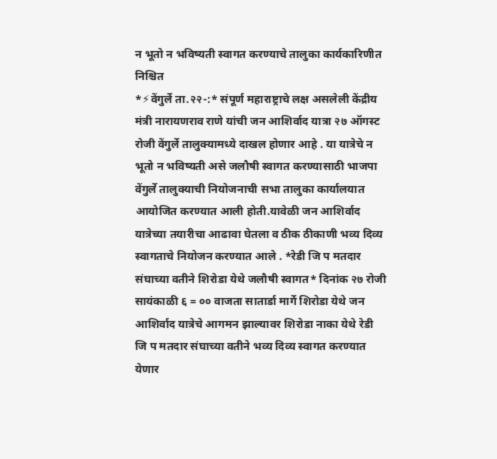न भूतो न भविष्यती स्वागत करण्याचे तालुका कार्यकारिणीत निश्चित
*⚡वेंगुर्ले ता.२२-:* संपूर्ण महाराष्ट्राचे लक्ष असलेली केंद्रीय मंत्री नारायणराव राणे यांची जन आशिर्वाद यात्रा २७ ऑगस्ट रोजी वेंगुर्ले तालुक्यामध्ये दाखल होणार आहे . या यात्रेचे न भूतो न भविष्यती असे जलौषी स्वागत करण्यासाठी भाजपा वेंगुर्ले तालुक्याची नियोजनाची सभा तालुका कार्यालयात आयोजित करण्यात आली होती.यावेळी जन आशिर्वाद यात्रेच्या तयारीचा आढावा घेतला व ठीक ठीकाणी भव्य दिव्य स्वागताचे नियोजन करण्यात आले . *रेडी जि प मतदार संघाच्या वतीने शिरोडा येथे जलौषी स्वागत* दिनांक २७ रोजी सायंकाळी ६ = ०० वाजता सातार्डा मार्गे शिरोडा येथे जन आशिर्वाद यात्रेचे आगमन झाल्यावर शिरोडा नाका येथे रेडी जि प मतदार संघाच्या वतीने भव्य दिव्य स्वागत करण्यात येणार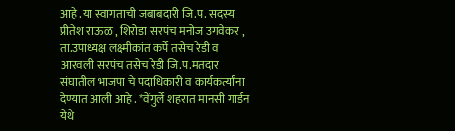आहे .या स्वागताची जबाबदारी जि.प. सदस्य प्रीतेश राऊळ , शिरोडा सरपंच मनोज उगवेकर , ता.उपाध्यक्ष लक्ष्मीकांत कर्पे तसेच रेडी व आरवली सरपंच तसेच रेडी जि.प.मतदार संघातील भाजपा चे पदाधिकारी व कार्यकर्त्यांना देण्यात आली आहे . *वेंगुर्ले शहरात मानसी गार्डन येथे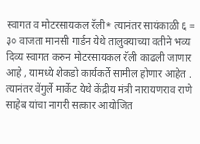स्वागत व मोटरसायकल रॅली* त्यानंतर सायंकाळी ६ = ३० वाजता मानसी गार्डन येथे तालुक्याच्या वतीने भव्य दिव्य स्वागत करुन मोटरसायकल रॅली काढली जाणार आहे , यामध्ये शेकडो कार्यकर्ते सामील होणार आहेत . त्यानंतर वेंगुर्ले मार्केट येथे केंद्रीय मंत्री नारायणराव राणे साहेब यांचा नागरी सत्कार आयोजित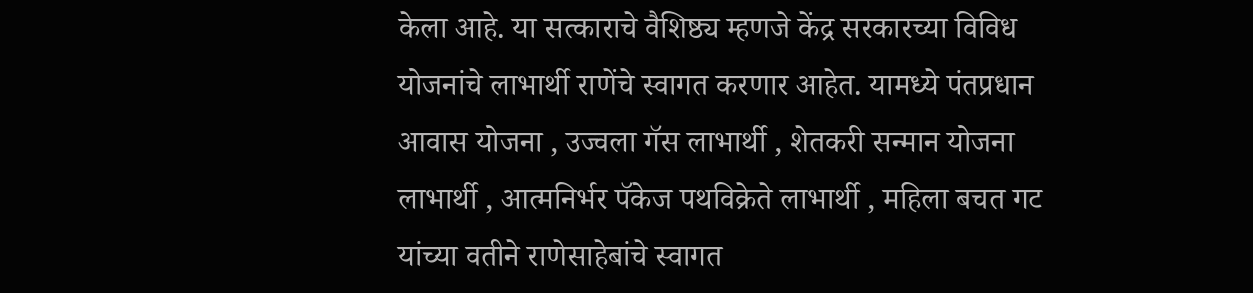केला आहे. या सत्काराचे वैशिष्ठ्य म्हणजे केंद्र सरकारच्या विविध योजनांचे लाभार्थी राणेंचे स्वागत करणार आहेत. यामध्ये पंतप्रधान आवास योजना , उज्वला गॅस लाभार्थी , शेतकरी सन्मान योजना लाभार्थी , आत्मनिर्भर पॅकेज पथविक्रेते लाभार्थी , महिला बचत गट यांच्या वतीने राणेसाहेबांचे स्वागत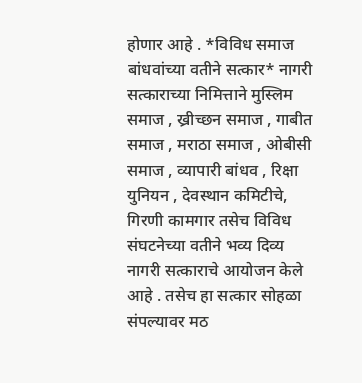होणार आहे . *विविध समाज बांधवांच्या वतीने सत्कार* नागरी सत्काराच्या निमित्ताने मुस्लिम समाज , ख्रीच्छन समाज , गाबीत समाज , मराठा समाज , ओबीसी समाज , व्यापारी बांधव , रिक्षा युनियन , देवस्थान कमिटीचे, गिरणी कामगार तसेच विविध संघटनेच्या वतीने भव्य दिव्य नागरी सत्काराचे आयोजन केले आहे . तसेच हा सत्कार सोहळा संपल्यावर मठ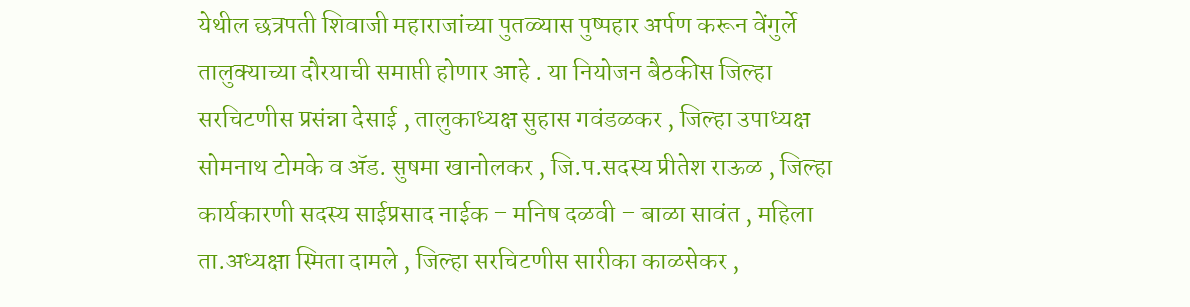येथील छत्रपती शिवाजी महाराजांच्या पुतळ्यास पुष्पहार अर्पण करून वेंगुर्ले तालुक्याच्या दौरयाची समाप्ती होणार आहे . या नियोजन बैठकीस जिल्हा सरचिटणीस प्रसंन्ना देसाई , तालुकाध्यक्ष सुहास गवंडळकर , जिल्हा उपाध्यक्ष सोमनाथ टोमके व ॲड. सुषमा खानोलकर , जि.प.सदस्य प्रीतेश राऊळ , जिल्हा कार्यकारणी सदस्य साईप्रसाद नाईक – मनिष दळवी – बाळा सावंत , महिला ता.अध्यक्षा स्मिता दामले , जिल्हा सरचिटणीस सारीका काळसेकर ,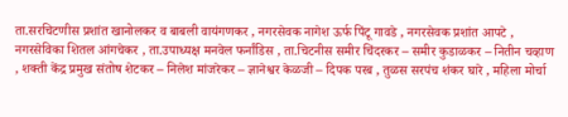ता.सरचिटणीस प्रशांत खानोलकर व बाबली वायंगणकर , नगरसेवक नागेश ऊर्फ पिंटू गावडे , नगरसेवक प्रशांत आपटे , नगरसेविका शितल आंगचेकर , ता.उपाध्यक्ष मनवेल फर्नांडिस , ता.चिटनीस समीर चिंदरकर – समीर कुडाळकर – नितीन चव्हाण , शक्ती केंद्र प्रमुख संतोष शेटकर – निलेश मांजरेकर – ज्ञानेश्वर केळजी – दिपक परब , तुळस सरपंच शंकर घारे , महिला मोर्चा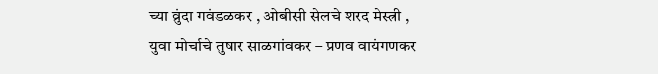च्या व्रुंदा गवंडळकर , ओबीसी सेलचे शरद मेस्त्री , युवा मोर्चाचे तुषार साळगांवकर – प्रणव वायंगणकर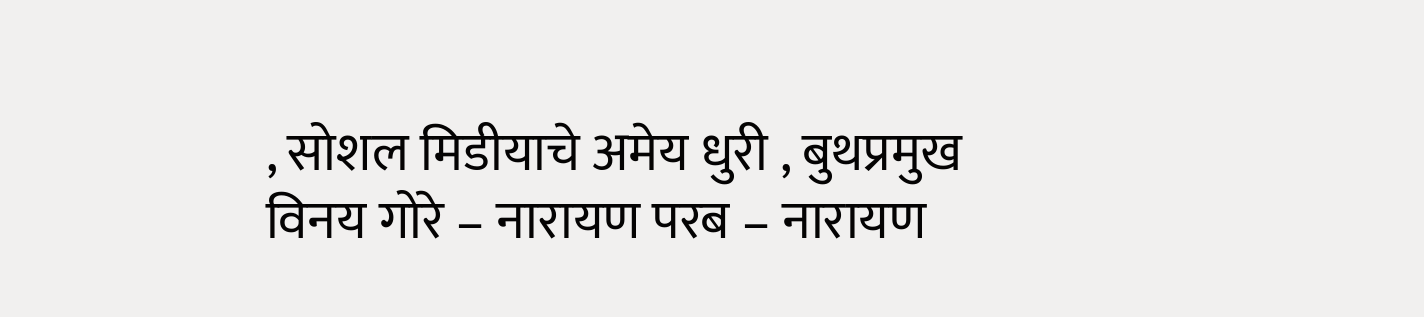, सोशल मिडीयाचे अमेय धुरी , बुथप्रमुख विनय गोरे – नारायण परब – नारायण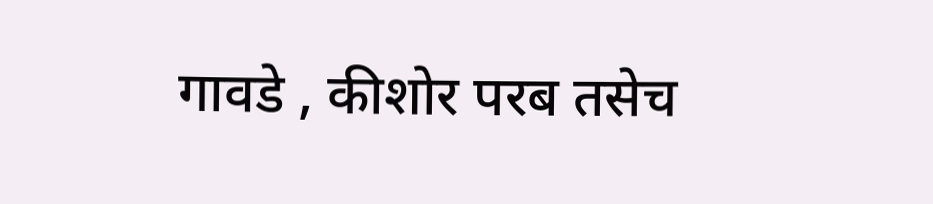गावडे , कीशोर परब तसेच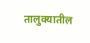तालुक्यातील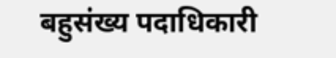बहुसंख्य पदाधिकारी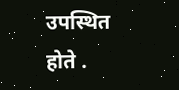उपस्थित होते .